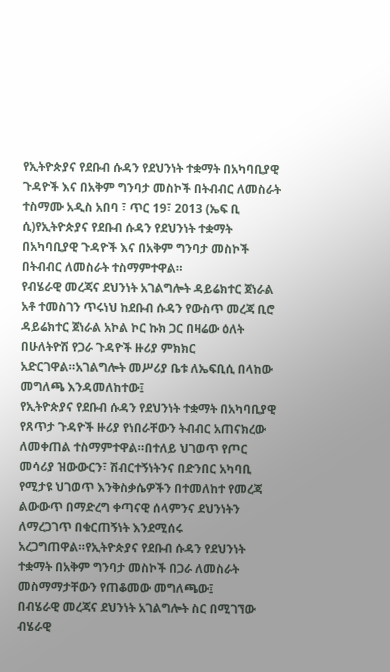የኢትዮጵያና የደቡብ ሱዳን የደህንነት ተቋማት በአካባቢያዊ ጉዳዮች እና በአቅም ግንባታ መስኮች በትብብር ለመስራት ተስማሙ አዲስ አበባ ፣ ጥር 19፣ 2013 (ኤፍ ቢ ሲ)የኢትዮጵያና የደቡብ ሱዳን የደህንነት ተቋማት በአካባቢያዊ ጉዳዮች እና በአቅም ግንባታ መስኮች በትብብር ለመስራት ተስማምተዋል።
የብሄራዊ መረጃና ደህንነት አገልግሎት ዳይሬክተር ጀነራል አቶ ተመስገን ጥሩነህ ከደቡብ ሱዳን የውስጥ መረጃ ቢሮ ዳይሬክተር ጀነራል አኮል ኮር ኩክ ጋር በዛሬው ዕለት በሁለትዮሽ የጋራ ጉዳዮች ዙሪያ ምክክር አድርገዋል።አገልግሎት መሥሪያ ቤቱ ለኤፍቢሲ በላከው መግለጫ እንዳመለከተው፤
የኢትዮጵያና የደቡብ ሱዳን የደህንነት ተቋማት በአካባቢያዊ የጸጥታ ጉዳዮች ዙሪያ የነበራቸውን ትብብር አጠናክረው ለመቀጠል ተስማምተዋል።በተለይ ህገወጥ የጦር መሳሪያ ዝውውርን፣ ሽብርተኝነትንና በድንበር አካባቢ የሚታዩ ህገወጥ እንቅስቃሴዎችን በተመለከተ የመረጃ ልውውጥ በማድረግ ቀጣናዊ ሰላምንና ደህንነትን ለማረጋገጥ በቁርጠኝነት እንደሚሰሩ አረጋግጠዋል።የኢትዮጵያና የደቡብ ሱዳን የደህንነት ተቋማት በአቅም ግንባታ መስኮች በጋራ ለመስራት መስማማታቸውን የጠቆመው መግለጫው፤
በብሄራዊ መረጃና ደህንነት አገልግሎት ስር በሚገኘው ብሄራዊ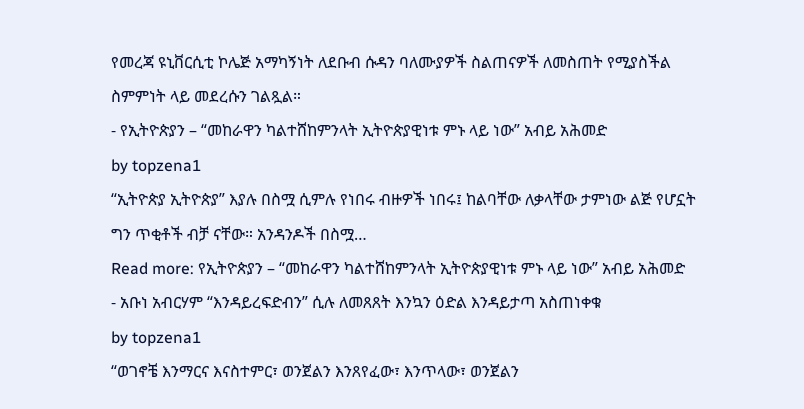የመረጃ ዩኒቨርሲቲ ኮሌጅ አማካኝነት ለደቡብ ሱዳን ባለሙያዎች ስልጠናዎች ለመስጠት የሚያስችል ስምምነት ላይ መደረሱን ገልጿል።
- የኢትዮጵያን – “መከራዋን ካልተሸከምንላት ኢትዮጵያዊነቱ ምኑ ላይ ነው” አብይ አሕመድ
by topzena1
“ኢትዮጵያ ኢትዮጵያ” እያሉ በስሟ ሲምሉ የነበሩ ብዙዎች ነበሩ፤ ከልባቸው ለቃላቸው ታምነው ልጅ የሆኗት ግን ጥቂቶች ብቻ ናቸው። አንዳንዶች በስሟ…
Read more: የኢትዮጵያን – “መከራዋን ካልተሸከምንላት ኢትዮጵያዊነቱ ምኑ ላይ ነው” አብይ አሕመድ
- አቡነ አብርሃም “እንዳይረፍድብን” ሲሉ ለመጸጸት እንኳን ዕድል እንዳይታጣ አስጠነቀቁ
by topzena1
“ወገኖቼ እንማርና እናስተምር፣ ወንጀልን እንጸየፈው፣ እንጥላው፣ ወንጀልን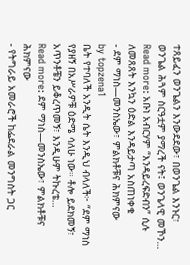ተጸይፈን ወንጌልን እንውደደው፣ በወንጌል እንኑር፣ ወንጌል ሕጓም ስርዓቷም ያማረች ናት፤ ወንጌላዊ መኾን…
Read more: አቡነ አብርሃም “እንዳይረፍድብን” ሲሉ ለመጸጸት እንኳን ዕድል እንዳይታጣ አስጠነቀቁ
- ደም ማነስ—መንስኤው፣ ምልክቶቹና ሕክምናው
by topzena1
ቤት የተባለች አንዲት ሴት እንዲህ ብላለች፦ “ደም ማነስ የያዘኝ በአሥራዎቹ ዕድሜ ሳለሁ ነው። ቶሎ ይደክመኝ፣ አጥንቶቼን ይቆረጥመኝ፣ እንዲሁም ትኩረቴ…
Read more: ደም ማነስ—መንስኤው፣ ምልክቶቹና ሕክምናው
- የትግራይ አመራሮች ከፌደራል መንግስት ጋር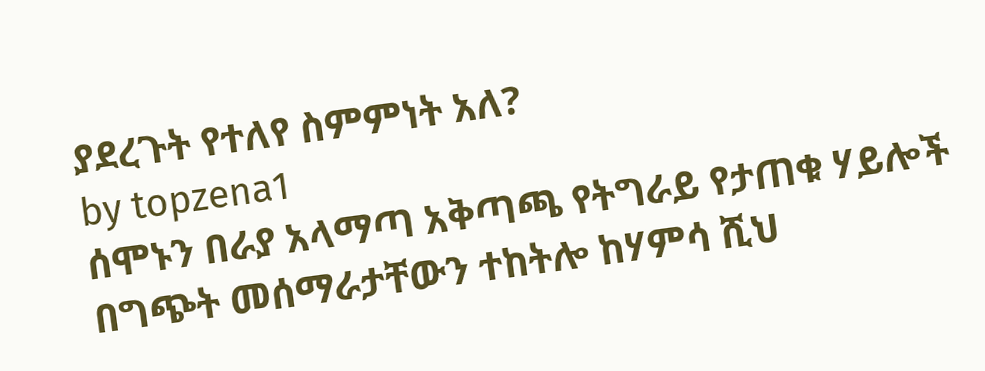ያደረጉት የተለየ ስምምነት አለ?
by topzena1
ሰሞኑን በራያ አላማጣ አቅጣጫ የትግራይ የታጠቁ ሃይሎች በግጭት መሰማራታቸውን ተከትሎ ከሃምሳ ሺህ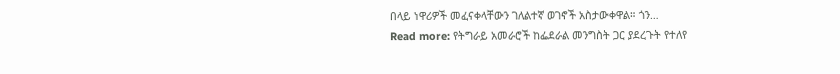በላይ ነዋሪዎች መፈናቀላቸውን ገለልተኛ ወገኖች አስታውቀዋል። ጎን…
Read more: የትግራይ አመራሮች ከፌደራል መንግስት ጋር ያደረጉት የተለየ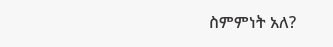ስምምነት አለ?